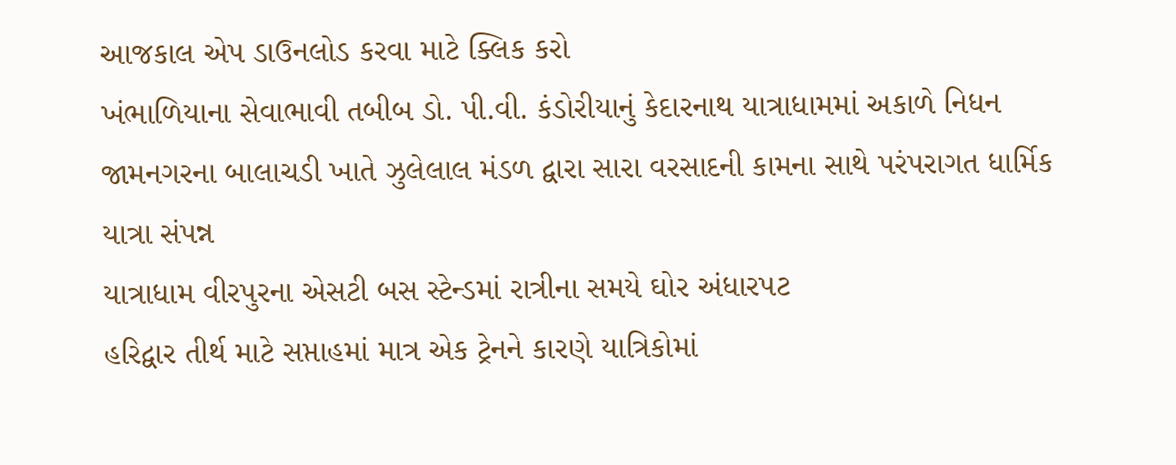આજકાલ એપ ડાઉનલોડ કરવા માટે ક્લિક કરો
ખંભાળિયાના સેવાભાવી તબીબ ડો. પી.વી. કંડોરીયાનું કેદારનાથ યાત્રાધામમાં અકાળે નિધન
જામનગરના બાલાચડી ખાતે ઝુલેલાલ મંડળ દ્વારા સારા વરસાદની કામના સાથે પરંપરાગત ધાર્મિક યાત્રા સંપન્ન
યાત્રાધામ વીરપુરના એસટી બસ સ્ટેન્ડમાં રાત્રીના સમયે ઘોર અંધારપટ
હરિદ્વાર તીર્થ માટે સપ્તાહમાં માત્ર એક ટ્રેનને કારણે યાત્રિકોમાં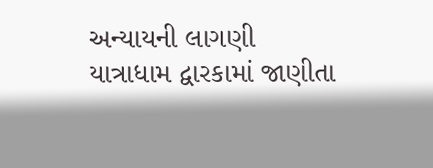અન્યાયની લાગણી
યાત્રાધામ દ્વારકામાં જાણીતા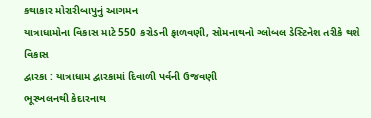કથાકાર મોરારીબાપુનું આગમન
યાત્રાધામોના વિકાસ માટે 550 કરોડની ફાળવણી, સોમનાથનો ગ્લોબલ ડેસ્ટિનેશ તરીકે થશે વિકાસ
દ્વારકા : યાત્રાધામ દ્વારકામાં દિવાળી પર્વની ઉજવણી
ભૂસ્ખલનથી કેદારનાથ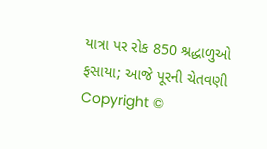યાત્રા પર રોક 850 શ્રદ્ધાળુઓ ફસાયા; આજે પૂરની ચેતવણી
Copyright ©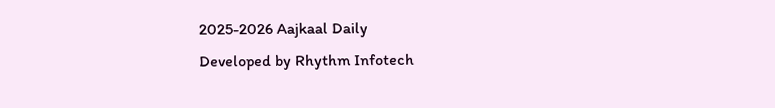2025-2026 Aajkaal Daily
Developed by Rhythm Infotech